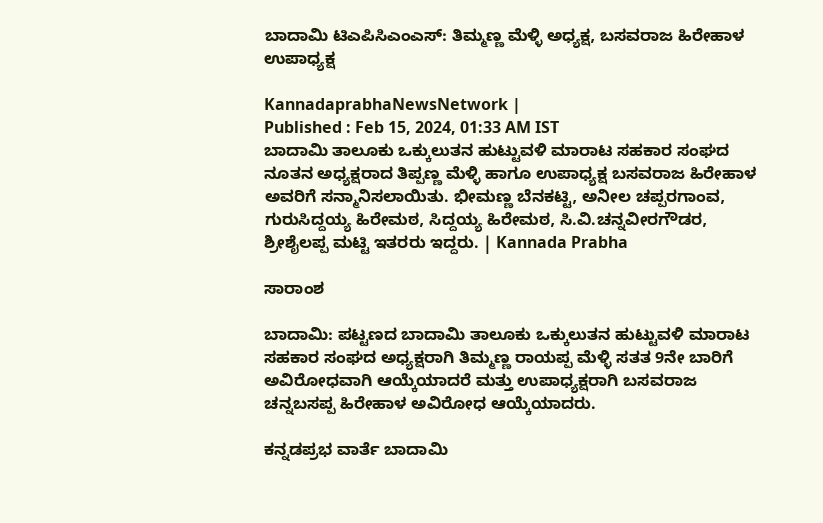ಬಾದಾಮಿ ಟಿಎಪಿಸಿಎಂಎಸ್‌: ತಿಮ್ಮಣ್ಣ ಮೆಳ್ಳಿ ಅಧ್ಯಕ್ಷ, ಬಸವರಾಜ ಹಿರೇಹಾಳ ಉಪಾಧ್ಯಕ್ಷ

KannadaprabhaNewsNetwork |
Published : Feb 15, 2024, 01:33 AM IST
ಬಾದಾಮಿ ತಾಲೂಕು ಒಕ್ಕುಲುತನ ಹುಟ್ಟುವಳಿ ಮಾರಾಟ ಸಹಕಾರ ಸಂಘದ ನೂತನ ಅಧ್ಯಕ್ಷರಾದ ತಿಪ್ಪಣ್ಣ ಮೆಳ್ಳಿ ಹಾಗೂ ಉಪಾಧ್ಯಕ್ಷ ಬಸವರಾಜ ಹಿರೇಹಾಳ ಅವರಿಗೆ ಸನ್ಮಾನಿಸಲಾಯಿತು. ಭೀಮಣ್ಣ ಬೆನಕಟ್ಟಿ, ಅನೀಲ ಚಪ್ಪರಗಾಂವ, ಗುರುಸಿದ್ದಯ್ಯ ಹಿರೇಮಠ, ಸಿದ್ದಯ್ಯ ಹಿರೇಮಠ, ಸಿ.ವಿ.ಚನ್ನವೀರಗೌಡರ, ಶ್ರೀಶೈಲಪ್ಪ ಮಟ್ಟಿ ಇತರರು ಇದ್ದರು. | Kannada Prabha

ಸಾರಾಂಶ

ಬಾದಾಮಿ: ಪಟ್ಟಣದ ಬಾದಾಮಿ ತಾಲೂಕು ಒಕ್ಕುಲುತನ ಹುಟ್ಟುವಳಿ ಮಾರಾಟ ಸಹಕಾರ ಸಂಘದ ಅಧ್ಯಕ್ಷರಾಗಿ ತಿಮ್ಮಣ್ಣ ರಾಯಪ್ಪ ಮೆಳ್ಳಿ ಸತತ 9ನೇ ಬಾರಿಗೆ ಅವಿರೋಧವಾಗಿ ಆಯ್ಕೆಯಾದರೆ ಮತ್ತು ಉಪಾಧ್ಯಕ್ಷರಾಗಿ ಬಸವರಾಜ ಚನ್ನಬಸಪ್ಪ ಹಿರೇಹಾಳ ಅವಿರೋಧ ಆಯ್ಕೆಯಾದರು.

ಕನ್ನಡಪ್ರಭ ವಾರ್ತೆ ಬಾದಾಮಿ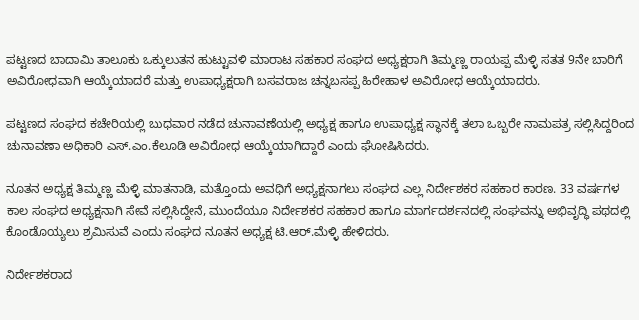ಪಟ್ಟಣದ ಬಾದಾಮಿ ತಾಲೂಕು ಒಕ್ಕುಲುತನ ಹುಟ್ಟುವಳಿ ಮಾರಾಟ ಸಹಕಾರ ಸಂಘದ ಅಧ್ಯಕ್ಷರಾಗಿ ತಿಮ್ಮಣ್ಣ ರಾಯಪ್ಪ ಮೆಳ್ಳಿ ಸತತ 9ನೇ ಬಾರಿಗೆ ಅವಿರೋಧವಾಗಿ ಆಯ್ಕೆಯಾದರೆ ಮತ್ತು ಉಪಾಧ್ಯಕ್ಷರಾಗಿ ಬಸವರಾಜ ಚನ್ನಬಸಪ್ಪ ಹಿರೇಹಾಳ ಅವಿರೋಧ ಆಯ್ಕೆಯಾದರು.

ಪಟ್ಟಣದ ಸಂಘದ ಕಚೇರಿಯಲ್ಲಿ ಬುಧವಾರ ನಡೆದ ಚುನಾವಣೆಯಲ್ಲಿ ಅಧ್ಯಕ್ಷ ಹಾಗೂ ಉಪಾಧ್ಯಕ್ಷ ಸ್ಥಾನಕ್ಕೆ ತಲಾ ಒಬ್ಬರೇ ನಾಮಪತ್ರ ಸಲ್ಲಿಸಿದ್ದರಿಂದ ಚುನಾವಣಾ ಅಧಿಕಾರಿ ಎಸ್.ಎಂ.ಕೆಲೂಡಿ ಅವಿರೋಧ ಆಯ್ಕೆಯಾಗಿದ್ದಾರೆ ಎಂದು ಘೋಷಿಸಿದರು.

ನೂತನ ಅಧ್ಯಕ್ಷ ತಿಮ್ಮಣ್ಣ ಮೆಳ್ಳಿ ಮಾತನಾಡಿ, ಮತ್ತೊಂದು ಅವಧಿಗೆ ಅಧ್ಯಕ್ಷನಾಗಲು ಸಂಘದ ಎಲ್ಲ ನಿರ್ದೇಶಕರ ಸಹಕಾರ ಕಾರಣ. 33 ವರ್ಷಗಳ ಕಾಲ ಸಂಘದ ಅಧ್ಯಕ್ಷನಾಗಿ ಸೇವೆ ಸಲ್ಲಿಸಿದ್ದೇನೆ, ಮುಂದೆಯೂ ನಿರ್ದೇಶಕರ ಸಹಕಾರ ಹಾಗೂ ಮಾರ್ಗದರ್ಶನದಲ್ಲಿ ಸಂಘವನ್ನು ಅಭಿವೃದ್ಧಿ ಪಥದಲ್ಲಿ ಕೊಂಡೊಯ್ಯಲು ಶ್ರಮಿಸುವೆ ಎಂದು ಸಂಘದ ನೂತನ ಅಧ್ಯಕ್ಷ ಟಿ.ಆರ್.ಮೆಳ್ಳಿ ಹೇಳಿದರು.

ನಿರ್ದೇಶಕರಾದ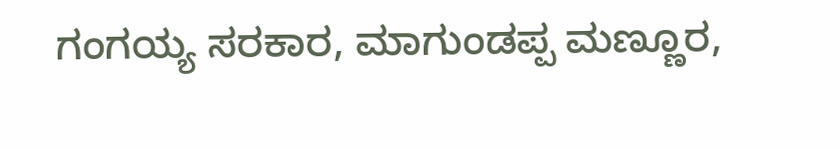ಗಂಗಯ್ಯ ಸರಕಾರ, ಮಾಗುಂಡಪ್ಪ ಮಣ್ಣೂರ,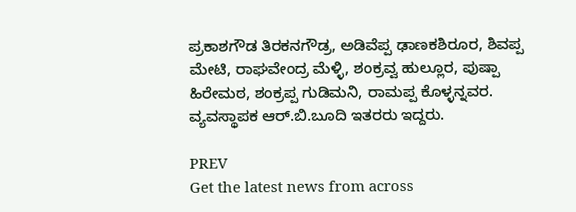ಪ್ರಕಾಶಗೌಡ ತಿರಕನಗೌಡ್ರ, ಅಡಿವೆಪ್ಪ ಢಾಣಕಶಿರೂರ, ಶಿವಪ್ಪ ಮೇಟಿ, ರಾಘವೇಂದ್ರ ಮೆಳ್ಳಿ, ಶಂಕ್ರವ್ವ ಹುಲ್ಲೂರ, ಪುಷ್ಪಾ ಹಿರೇಮಠ, ಶಂಕ್ರಪ್ಪ ಗುಡಿಮನಿ, ರಾಮಪ್ಪ ಕೊಳ್ಳನ್ನವರ. ವ್ಯವಸ್ಥಾಪಕ ಆರ್.ಬಿ.ಬೂದಿ ಇತರರು ಇದ್ದರು.

PREV
Get the latest news from across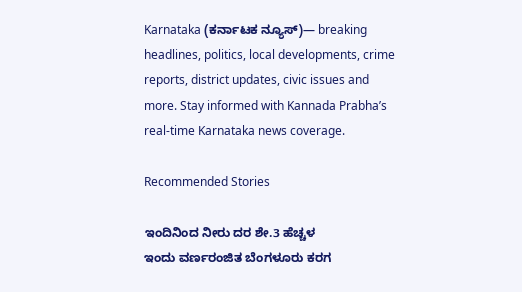Karnataka (ಕರ್ನಾಟಕ ನ್ಯೂಸ್)— breaking headlines, politics, local developments, crime reports, district updates, civic issues and more. Stay informed with Kannada Prabha’s real‑time Karnataka news coverage.

Recommended Stories

ಇಂದಿನಿಂದ ನೀರು ದರ ಶೇ.3 ಹೆಚ್ಚಳ
ಇಂದು ವರ್ಣರಂಜಿತ ಬೆಂಗಳೂರು ಕರಗ